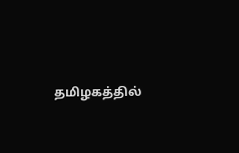தமிழகத்தில்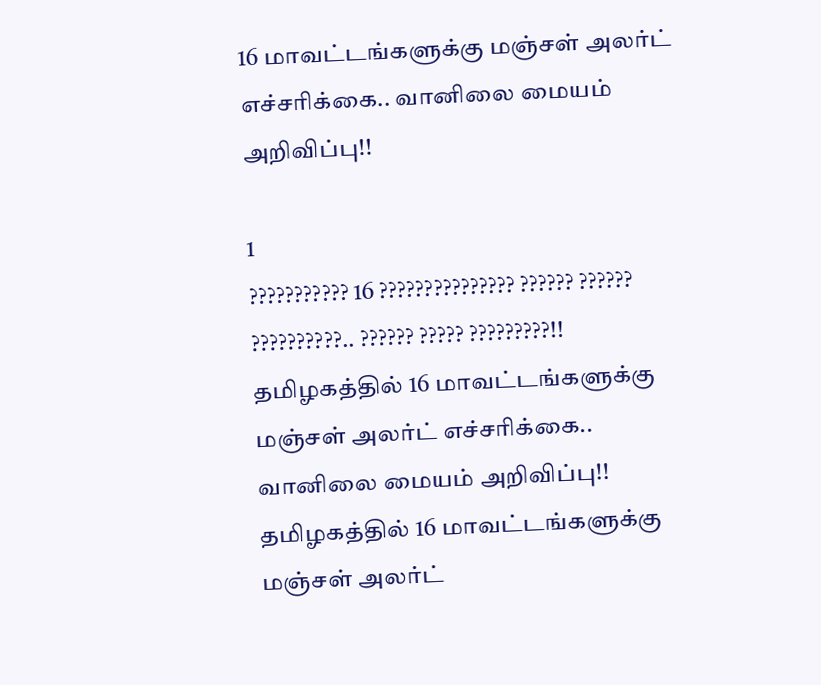16 மாவட்டங்களுக்கு மஞ்சள் அலர்ட் எச்சரிக்கை.. வானிலை மையம் அறிவிப்பு!!

1
??????????? 16 ??????????????? ?????? ?????? ??????????.. ?????? ????? ?????????!!
தமிழகத்தில் 16 மாவட்டங்களுக்கு மஞ்சள் அலர்ட் எச்சரிக்கை.. வானிலை மையம் அறிவிப்பு!!
தமிழகத்தில் 16 மாவட்டங்களுக்கு மஞ்சள் அலர்ட்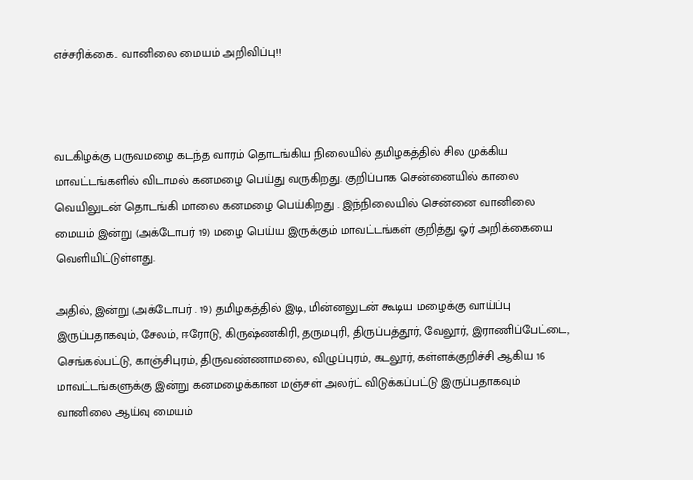எச்சரிக்கை.. வானிலை மையம் அறிவிப்பு!!



வடகிழக்கு பருவமழை கடந்த வாரம் தொடங்கிய நிலையில் தமிழகத்தில் சில முக்கிய மாவட்டங்களில் விடாமல் கனமழை பெய்து வருகிறது. குறிப்பாக சென்னையில் காலை வெயிலுடன் தொடங்கி மாலை கனமழை பெய்கிறது . இந்நிலையில் சென்னை வானிலை மையம் இன்று (அக்டோபர் 19) மழை பெய்ய இருக்கும் மாவட்டங்கள் குறித்து ஓர் அறிக்கையை வெளியிட்டுள்ளது.

அதில், இன்று (அக்டோபர் . 19) தமிழகத்தில் இடி, மின்னலுடன் கூடிய மழைக்கு வாய்ப்பு இருப்பதாகவும், சேலம், ஈரோடு, கிருஷ்ணகிரி, தருமபுரி, திருப்பத்தூர், வேலூர், இராணிப்பேட்டை, செங்கல்பட்டு, காஞ்சிபுரம், திருவண்ணாமலை, விழுப்புரம், கடலூர், கள்ளக்குறிச்சி ஆகிய 16 மாவட்டங்களுக்கு இன்று கனமழைக்கான மஞ்சள் அலர்ட் விடுக்கப்பட்டு இருப்பதாகவும் வானிலை ஆய்வு மையம்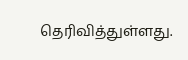தெரிவித்துள்ளது.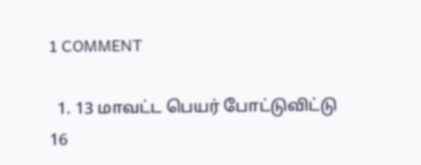1 COMMENT

  1. 13 மாவட்ட பெயர் போட்டுவிட்டு 16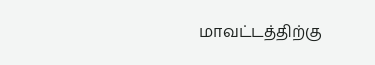மாவட்டத்திற்கு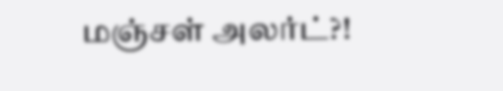மஞ்சள் அலர்ட்?!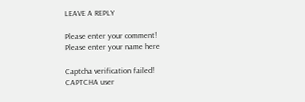LEAVE A REPLY

Please enter your comment!
Please enter your name here

Captcha verification failed!
CAPTCHA user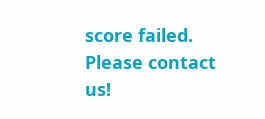score failed. Please contact us!